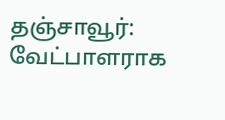தஞ்சாவூர்: வேட்பாளராக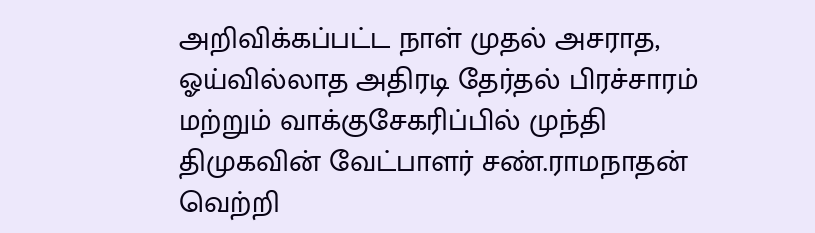அறிவிக்கப்பட்ட நாள் முதல் அசராத, ஓய்வில்லாத அதிரடி தேர்தல் பிரச்சாரம் மற்றும் வாக்குசேகரிப்பில் முந்தி திமுகவின் வேட்பாளர் சண்.ராமநாதன் வெற்றி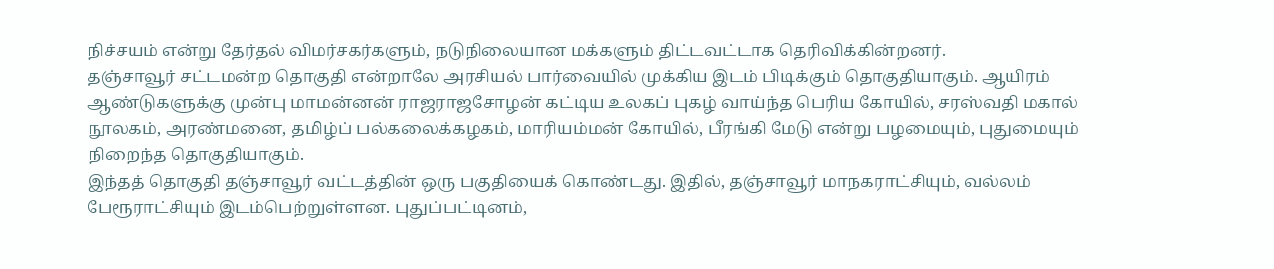நிச்சயம் என்று தேர்தல் விமர்சகர்களும், நடுநிலையான மக்களும் திட்டவட்டாக தெரிவிக்கின்றனர்.
தஞ்சாவூர் சட்டமன்ற தொகுதி என்றாலே அரசியல் பார்வையில் முக்கிய இடம் பிடிக்கும் தொகுதியாகும். ஆயிரம் ஆண்டுகளுக்கு முன்பு மாமன்னன் ராஜராஜசோழன் கட்டிய உலகப் புகழ் வாய்ந்த பெரிய கோயில், சரஸ்வதி மகால் நூலகம், அரண்மனை, தமிழ்ப் பல்கலைக்கழகம், மாரியம்மன் கோயில், பீரங்கி மேடு என்று பழமையும், புதுமையும் நிறைந்த தொகுதியாகும்.
இந்தத் தொகுதி தஞ்சாவூர் வட்டத்தின் ஒரு பகுதியைக் கொண்டது. இதில், தஞ்சாவூர் மாநகராட்சியும், வல்லம் பேரூராட்சியும் இடம்பெற்றுள்ளன. புதுப்பட்டினம்,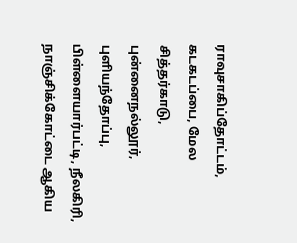ராவுசாகிப்தோட்டம், கடகடப்பை, மேல சித்தர்காடு, புன்னைநல்லூர், புளியந்தோப்பு, பிள்ளையார்பட்டி, நீலகிரி, நாஞ்சிக்கோட்டை ஆகிய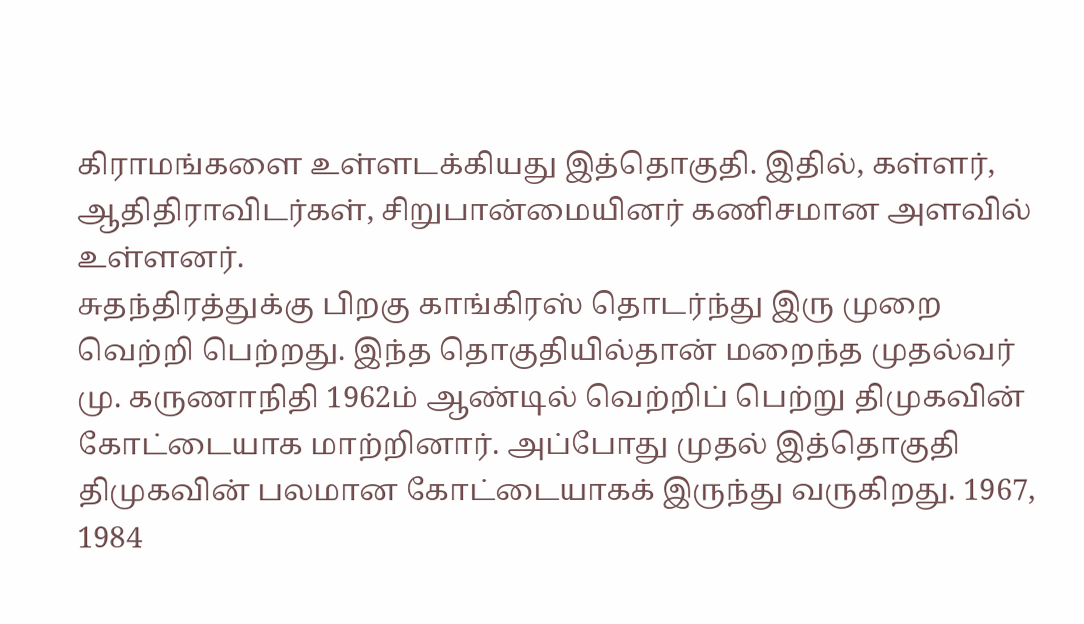கிராமங்களை உள்ளடக்கியது இத்தொகுதி. இதில், கள்ளர், ஆதிதிராவிடர்கள், சிறுபான்மையினர் கணிசமான அளவில் உள்ளனர்.
சுதந்திரத்துக்கு பிறகு காங்கிரஸ் தொடர்ந்து இரு முறை வெற்றி பெற்றது. இந்த தொகுதியில்தான் மறைந்த முதல்வர் மு. கருணாநிதி 1962ம் ஆண்டில் வெற்றிப் பெற்று திமுகவின் கோட்டையாக மாற்றினார். அப்போது முதல் இத்தொகுதி திமுகவின் பலமான கோட்டையாகக் இருந்து வருகிறது. 1967, 1984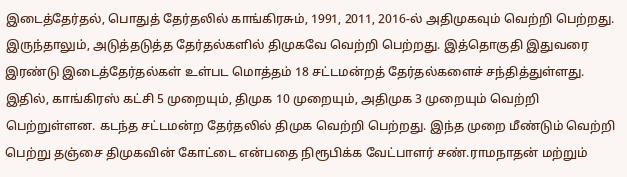இடைத்தேர்தல், பொதுத் தேர்தலில் காங்கிரசும், 1991, 2011, 2016-ல் அதிமுகவும் வெற்றி பெற்றது. இருந்தாலும், அடுத்தடுத்த தேர்தல்களில் திமுகவே வெற்றி பெற்றது. இத்தொகுதி இதுவரை இரண்டு இடைத்தேர்தல்கள் உள்பட மொத்தம் 18 சட்டமன்றத் தேர்தல்களைச் சந்தித்துள்ளது.
இதில், காங்கிரஸ் கட்சி 5 முறையும், திமுக 10 முறையும், அதிமுக 3 முறையும் வெற்றி பெற்றுள்ளன. கடந்த சட்டமன்ற தேர்தலில் திமுக வெற்றி பெற்றது. இந்த முறை மீண்டும் வெற்றி பெற்று தஞ்சை திமுகவின் கோட்டை என்பதை நிரூபிக்க வேட்பாளர் சண்.ராமநாதன் மற்றும்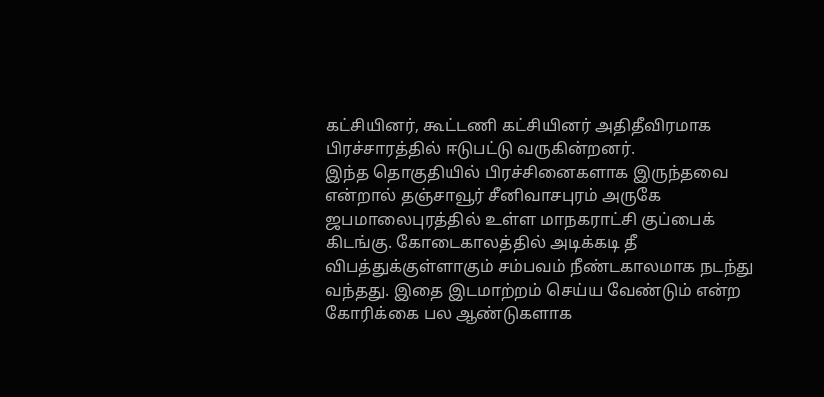கட்சியினர், கூட்டணி கட்சியினர் அதிதீவிரமாக பிரச்சாரத்தில் ஈடுபட்டு வருகின்றனர்.
இந்த தொகுதியில் பிரச்சினைகளாக இருந்தவை என்றால் தஞ்சாவூர் சீனிவாசபுரம் அருகே ஜபமாலைபுரத்தில் உள்ள மாநகராட்சி குப்பைக் கிடங்கு. கோடைகாலத்தில் அடிக்கடி தீ விபத்துக்குள்ளாகும் சம்பவம் நீண்டகாலமாக நடந்து வந்தது. இதை இடமாற்றம் செய்ய வேண்டும் என்ற கோரிக்கை பல ஆண்டுகளாக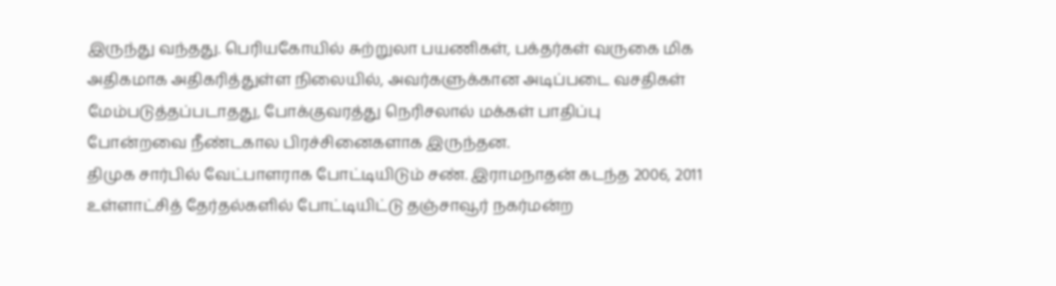இருந்து வந்தது. பெரியகோயில் சுற்றுலா பயணிகள், பக்தர்கள் வருகை மிக அதிகமாக அதிகரித்துள்ள நிலையில், அவர்களுக்கான அடிப்படை வசதிகள் மேம்படுத்தப்படாதது, போக்குவரத்து நெரிசலால் மக்கள் பாதிப்பு போன்றவை நீண்டகால பிரச்சினைகளாக இருந்தன.
திமுக சார்பில் வேட்பாளராக போட்டியிடும் சண். இராமநாதன் கடந்த 2006, 2011 உள்ளாட்சித் தேர்தல்களில் போட்டியிட்டு தஞ்சாவூர் நகர்மன்ற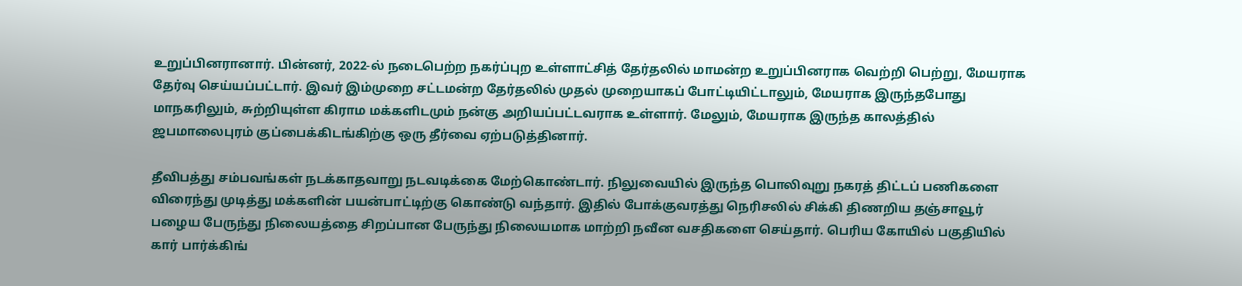உறுப்பினரானார். பின்னர், 2022-ல் நடைபெற்ற நகர்ப்புற உள்ளாட்சித் தேர்தலில் மாமன்ற உறுப்பினராக வெற்றி பெற்று, மேயராக தேர்வு செய்யப்பட்டார். இவர் இம்முறை சட்டமன்ற தேர்தலில் முதல் முறையாகப் போட்டியிட்டாலும், மேயராக இருந்தபோது மாநகரிலும், சுற்றியுள்ள கிராம மக்களிடமும் நன்கு அறியப்பட்டவராக உள்ளார். மேலும், மேயராக இருந்த காலத்தில் ஜபமாலைபுரம் குப்பைக்கிடங்கிற்கு ஒரு தீர்வை ஏற்படுத்தினார்.

தீவிபத்து சம்பவங்கள் நடக்காதவாறு நடவடிக்கை மேற்கொண்டார். நிலுவையில் இருந்த பொலிவுறு நகரத் திட்டப் பணிகளை விரைந்து முடித்து மக்களின் பயன்பாட்டிற்கு கொண்டு வந்தார். இதில் போக்குவரத்து நெரிசலில் சிக்கி திணறிய தஞ்சாவூர் பழைய பேருந்து நிலையத்தை சிறப்பான பேருந்து நிலையமாக மாற்றி நவீன வசதிகளை செய்தார். பெரிய கோயில் பகுதியில் கார் பார்க்கிங்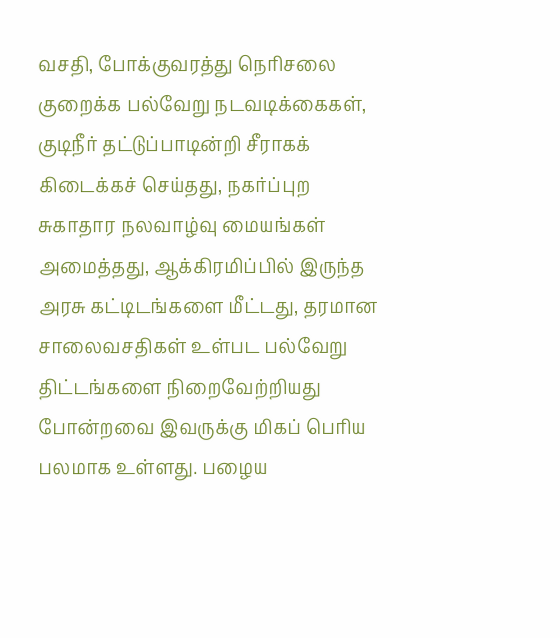வசதி, போக்குவரத்து நெரிசலை குறைக்க பல்வேறு நடவடிக்கைகள், குடிநீர் தட்டுப்பாடின்றி சீராகக் கிடைக்கச் செய்தது, நகர்ப்புற சுகாதார நலவாழ்வு மையங்கள் அமைத்தது, ஆக்கிரமிப்பில் இருந்த அரசு கட்டிடங்களை மீட்டது, தரமான சாலைவசதிகள் உள்பட பல்வேறு திட்டங்களை நிறைவேற்றியது போன்றவை இவருக்கு மிகப் பெரிய பலமாக உள்ளது. பழைய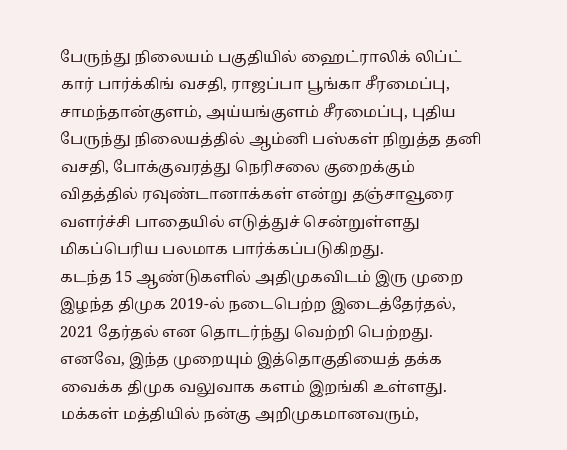பேருந்து நிலையம் பகுதியில் ஹைட்ராலிக் லிப்ட் கார் பார்க்கிங் வசதி, ராஜப்பா பூங்கா சீரமைப்பு, சாமந்தான்குளம், அய்யங்குளம் சீரமைப்பு, புதிய பேருந்து நிலையத்தில் ஆம்னி பஸ்கள் நிறுத்த தனி வசதி, போக்குவரத்து நெரிசலை குறைக்கும் விதத்தில் ரவுண்டானாக்கள் என்று தஞ்சாவூரை வளர்ச்சி பாதையில் எடுத்துச் சென்றுள்ளது மிகப்பெரிய பலமாக பார்க்கப்படுகிறது.
கடந்த 15 ஆண்டுகளில் அதிமுகவிடம் இரு முறை இழந்த திமுக 2019-ல் நடைபெற்ற இடைத்தேர்தல், 2021 தேர்தல் என தொடர்ந்து வெற்றி பெற்றது. எனவே, இந்த முறையும் இத்தொகுதியைத் தக்க வைக்க திமுக வலுவாக களம் இறங்கி உள்ளது. மக்கள் மத்தியில் நன்கு அறிமுகமானவரும்,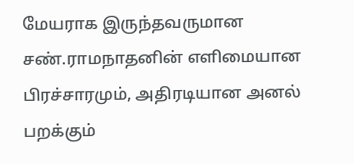மேயராக இருந்தவருமான சண்.ராமநாதனின் எளிமையான பிரச்சாரமும், அதிரடியான அனல் பறக்கும்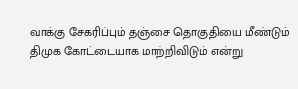வாக்கு சேகரிப்பும் தஞ்சை தொகுதியை மீண்டும் திமுக கோட்டையாக மாற்றிவிடும் என்று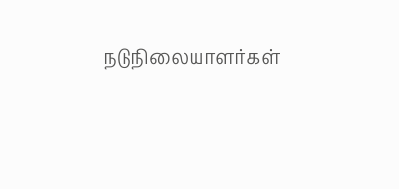நடுநிலையாளர்கள்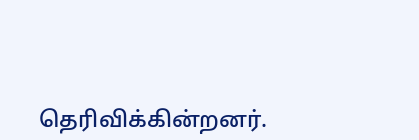தெரிவிக்கின்றனர்.